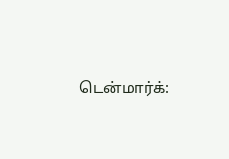டென்மார்க்: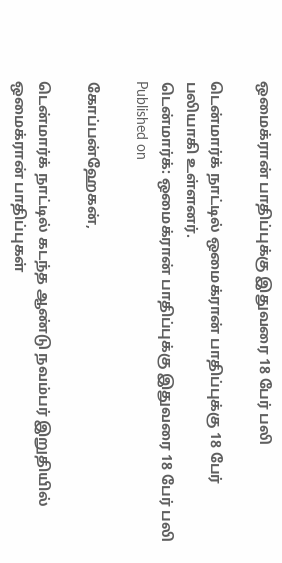ஒமைக்ரான் பாதிப்புக்கு இதுவரை 18 பேர் பலி

டென்மார்க் நாட்டில் ஒமைக்ரான் பாதிப்புக்கு 18 பேர் பலியாகி உள்ளனர்.
டென்மார்க்: ஒமைக்ரான் பாதிப்புக்கு இதுவரை 18 பேர் பலி
Published on

கோப்பன்ஹேகன்,

டென்மார்க் நாட்டில் கடந்த ஆண்டு நவம்பர் இறுதியில் ஒமைக்ரான் பாதிப்புகள்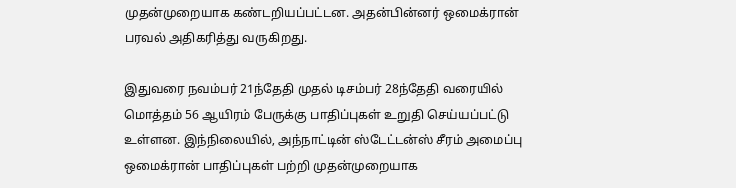முதன்முறையாக கண்டறியப்பட்டன. அதன்பின்னர் ஒமைக்ரான் பரவல் அதிகரித்து வருகிறது.

இதுவரை நவம்பர் 21ந்தேதி முதல் டிசம்பர் 28ந்தேதி வரையில் மொத்தம் 56 ஆயிரம் பேருக்கு பாதிப்புகள் உறுதி செய்யப்பட்டு உள்ளன. இந்நிலையில், அந்நாட்டின் ஸ்டேட்டன்ஸ் சீரம் அமைப்பு ஒமைக்ரான் பாதிப்புகள் பற்றி முதன்முறையாக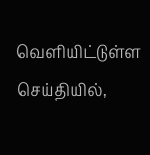வெளியிட்டுள்ள செய்தியில்,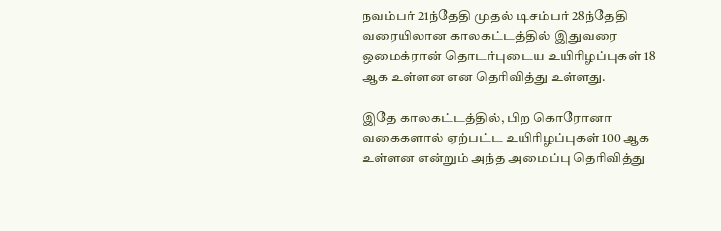நவம்பர் 21ந்தேதி முதல் டிசம்பர் 28ந்தேதி வரையிலான காலகட்டத்தில் இதுவரை ஒமைக்ரான் தொடர்புடைய உயிரிழப்புகள் 18 ஆக உள்ளன என தெரிவித்து உள்ளது.

இதே காலகட்டத்தில், பிற கொரோனா வகைகளால் ஏற்பட்ட உயிரிழப்புகள் 100 ஆக உள்ளன என்றும் அந்த அமைப்பு தெரிவித்து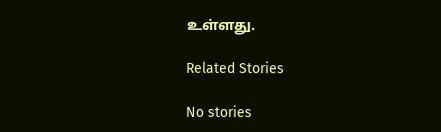உள்ளது.

Related Stories

No stories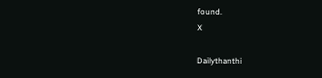found.
X

Dailythanthi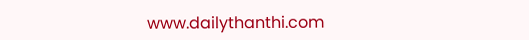www.dailythanthi.com